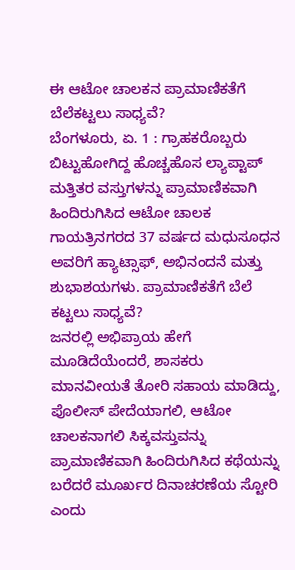ಈ ಆಟೋ ಚಾಲಕನ ಪ್ರಾಮಾಣಿಕತೆಗೆ ಬೆಲೆಕಟ್ಟಲು ಸಾಧ್ಯವೆ?
ಬೆಂಗಳೂರು, ಏ. 1 : ಗ್ರಾಹಕರೊಬ್ಬರು ಬಿಟ್ಟುಹೋಗಿದ್ದ ಹೊಚ್ಚಹೊಸ ಲ್ಯಾಪ್ಟಾಪ್ ಮತ್ತಿತರ ವಸ್ತುಗಳನ್ನು ಪ್ರಾಮಾಣಿಕವಾಗಿ ಹಿಂದಿರುಗಿಸಿದ ಆಟೋ ಚಾಲಕ ಗಾಯತ್ರಿನಗರದ 37 ವರ್ಷದ ಮಧುಸೂಧನ ಅವರಿಗೆ ಹ್ಯಾಟ್ಸಾಫ್, ಅಭಿನಂದನೆ ಮತ್ತು ಶುಭಾಶಯಗಳು. ಪ್ರಾಮಾಣಿಕತೆಗೆ ಬೆಲೆ ಕಟ್ಟಲು ಸಾಧ್ಯವೆ?
ಜನರಲ್ಲಿ ಅಭಿಪ್ರಾಯ ಹೇಗೆ ಮೂಡಿದೆಯೆಂದರೆ, ಶಾಸಕರು ಮಾನವೀಯತೆ ತೋರಿ ಸಹಾಯ ಮಾಡಿದ್ದು, ಪೊಲೀಸ್ ಪೇದೆಯಾಗಲಿ, ಆಟೋ ಚಾಲಕನಾಗಲಿ ಸಿಕ್ಕವಸ್ತುವನ್ನು ಪ್ರಾಮಾಣಿಕವಾಗಿ ಹಿಂದಿರುಗಿಸಿದ ಕಥೆಯನ್ನು ಬರೆದರೆ ಮೂರ್ಖರ ದಿನಾಚರಣೆಯ ಸ್ಟೋರಿ ಎಂದು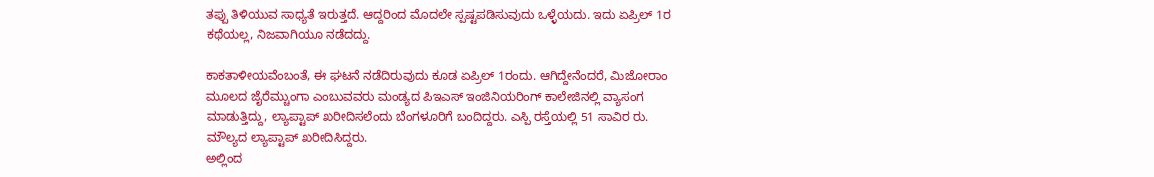ತಪ್ಪು ತಿಳಿಯುವ ಸಾಧ್ಯತೆ ಇರುತ್ತದೆ. ಆದ್ದರಿಂದ ಮೊದಲೇ ಸ್ಪಷ್ಟಪಡಿಸುವುದು ಒಳ್ಳೆಯದು. ಇದು ಏಪ್ರಿಲ್ 1ರ ಕಥೆಯಲ್ಲ, ನಿಜವಾಗಿಯೂ ನಡೆದದ್ದು.

ಕಾಕತಾಳೀಯವೆಂಬಂತೆ, ಈ ಘಟನೆ ನಡೆದಿರುವುದು ಕೂಡ ಏಪ್ರಿಲ್ 1ರಂದು. ಆಗಿದ್ದೇನೆಂದರೆ, ಮಿಜೋರಾಂ ಮೂಲದ ಜೈರೆಮ್ಚುಂಗಾ ಎಂಬುವವರು ಮಂಡ್ಯದ ಪಿಇಎಸ್ ಇಂಜಿನಿಯರಿಂಗ್ ಕಾಲೇಜಿನಲ್ಲಿ ವ್ಯಾಸಂಗ ಮಾಡುತ್ತಿದ್ದು, ಲ್ಯಾಪ್ಟಾಪ್ ಖರೀದಿಸಲೆಂದು ಬೆಂಗಳೂರಿಗೆ ಬಂದಿದ್ದರು. ಎಸ್ಪಿ ರಸ್ತೆಯಲ್ಲಿ 51 ಸಾವಿರ ರು. ಮೌಲ್ಯದ ಲ್ಯಾಪ್ಟಾಪ್ ಖರೀದಿಸಿದ್ದರು.
ಅಲ್ಲಿಂದ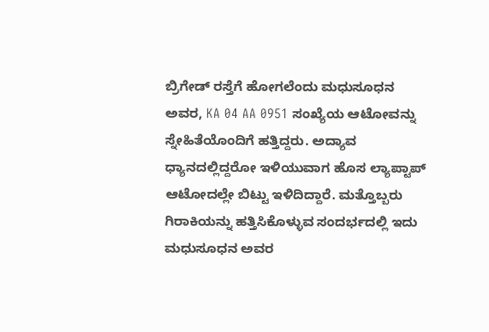ಬ್ರಿಗೇಡ್ ರಸ್ತೆಗೆ ಹೋಗಲೆಂದು ಮಧುಸೂಧನ ಅವರ, KA 04 AA 0951 ಸಂಖ್ಯೆಯ ಆಟೋವನ್ನು ಸ್ನೇಹಿತೆಯೊಂದಿಗೆ ಹತ್ತಿದ್ದರು. ಅದ್ಯಾವ ಧ್ಯಾನದಲ್ಲಿದ್ದರೋ ಇಳಿಯುವಾಗ ಹೊಸ ಲ್ಯಾಪ್ಟಾಪ್ ಆಟೋದಲ್ಲೇ ಬಿಟ್ಟು ಇಳಿದಿದ್ದಾರೆ. ಮತ್ತೊಬ್ಬರು ಗಿರಾಕಿಯನ್ನು ಹತ್ತಿಸಿಕೊಳ್ಳುವ ಸಂದರ್ಭದಲ್ಲಿ ಇದು ಮಧುಸೂಧನ ಅವರ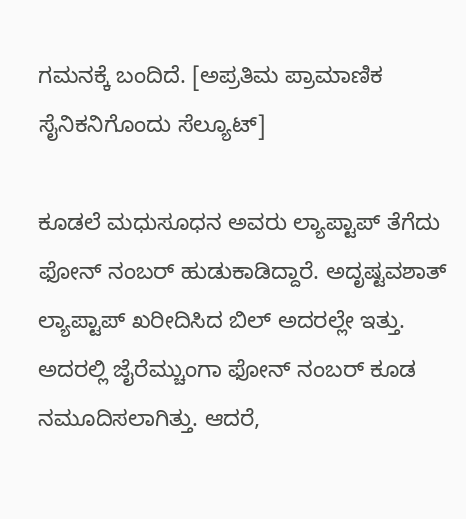ಗಮನಕ್ಕೆ ಬಂದಿದೆ. [ಅಪ್ರತಿಮ ಪ್ರಾಮಾಣಿಕ ಸೈನಿಕನಿಗೊಂದು ಸೆಲ್ಯೂಟ್]

ಕೂಡಲೆ ಮಧುಸೂಧನ ಅವರು ಲ್ಯಾಪ್ಟಾಪ್ ತೆಗೆದು ಫೋನ್ ನಂಬರ್ ಹುಡುಕಾಡಿದ್ದಾರೆ. ಅದೃಷ್ಟವಶಾತ್ ಲ್ಯಾಪ್ಟಾಪ್ ಖರೀದಿಸಿದ ಬಿಲ್ ಅದರಲ್ಲೇ ಇತ್ತು. ಅದರಲ್ಲಿ ಜೈರೆಮ್ಚುಂಗಾ ಫೋನ್ ನಂಬರ್ ಕೂಡ ನಮೂದಿಸಲಾಗಿತ್ತು. ಆದರೆ,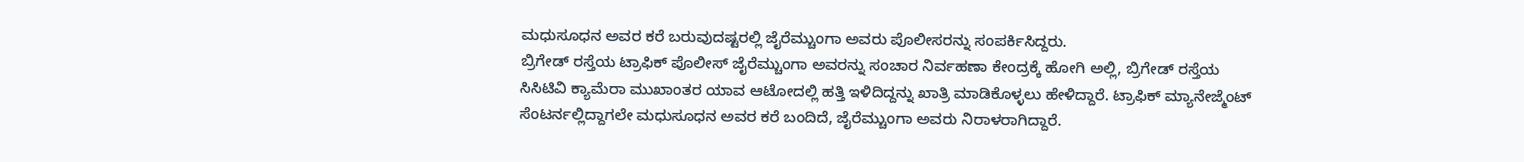ಮಧುಸೂಧನ ಅವರ ಕರೆ ಬರುವುದಷ್ಟರಲ್ಲಿ ಜೈರೆಮ್ಚುಂಗಾ ಅವರು ಪೊಲೀಸರನ್ನು ಸಂಪರ್ಕಿಸಿದ್ದರು.
ಬ್ರಿಗೇಡ್ ರಸ್ತೆಯ ಟ್ರಾಫಿಕ್ ಪೊಲೀಸ್ ಜೈರೆಮ್ಚುಂಗಾ ಅವರನ್ನು ಸಂಚಾರ ನಿರ್ವಹಣಾ ಕೇಂದ್ರಕ್ಕೆ ಹೋಗಿ ಅಲ್ಲಿ, ಬ್ರಿಗೇಡ್ ರಸ್ತೆಯ ಸಿಸಿಟಿವಿ ಕ್ಯಾಮೆರಾ ಮುಖಾಂತರ ಯಾವ ಆಟೋದಲ್ಲಿ ಹತ್ತಿ ಇಳಿದಿದ್ದನ್ನು ಖಾತ್ರಿ ಮಾಡಿಕೊಳ್ಳಲು ಹೇಳಿದ್ದಾರೆ. ಟ್ರಾಫಿಕ್ ಮ್ಯಾನೇಜ್ಮೆಂಟ್ ಸೆಂಟರ್ನಲ್ಲಿದ್ದಾಗಲೇ ಮಧುಸೂಧನ ಅವರ ಕರೆ ಬಂದಿದೆ, ಜೈರೆಮ್ಚುಂಗಾ ಅವರು ನಿರಾಳರಾಗಿದ್ದಾರೆ.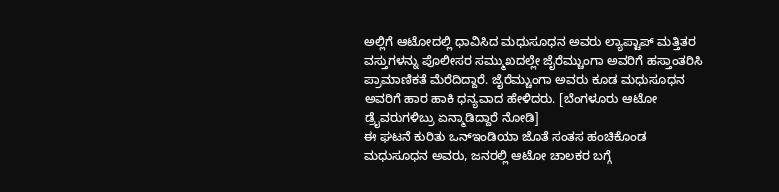ಅಲ್ಲಿಗೆ ಆಟೋದಲ್ಲಿ ಧಾವಿಸಿದ ಮಧುಸೂಧನ ಅವರು ಲ್ಯಾಪ್ಟಾಪ್ ಮತ್ತಿತರ ವಸ್ತುಗಳನ್ನು ಪೊಲೀಸರ ಸಮ್ಮುಖದಲ್ಲೇ ಜೈರೆಮ್ಚುಂಗಾ ಅವರಿಗೆ ಹಸ್ತಾಂತರಿಸಿ ಪ್ರಾಮಾಣಿಕತೆ ಮೆರೆದಿದ್ದಾರೆ. ಜೈರೆಮ್ಚುಂಗಾ ಅವರು ಕೂಡ ಮಧುಸೂಧನ ಅವರಿಗೆ ಹಾರ ಹಾಕಿ ಧನ್ಯವಾದ ಹೇಳಿದರು. [ಬೆಂಗಳೂರು ಆಟೋ ಡ್ರೈವರುಗಳಿಬ್ರು ಏನ್ಮಾಡಿದ್ದಾರೆ ನೋಡಿ]
ಈ ಘಟನೆ ಕುರಿತು ಒನ್ಇಂಡಿಯಾ ಜೊತೆ ಸಂತಸ ಹಂಚಿಕೊಂಡ ಮಧುಸೂಧನ ಅವರು, ಜನರಲ್ಲಿ ಆಟೋ ಚಾಲಕರ ಬಗ್ಗೆ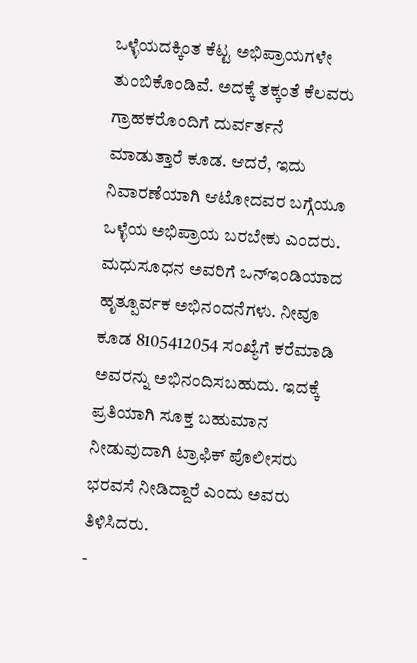ಒಳ್ಳೆಯದಕ್ಕಿಂತ ಕೆಟ್ಟ ಅಭಿಪ್ರಾಯಗಳೇ ತುಂಬಿಕೊಂಡಿವೆ. ಅದಕ್ಕೆ ತಕ್ಕಂತೆ ಕೆಲವರು ಗ್ರಾಹಕರೊಂದಿಗೆ ದುರ್ವರ್ತನೆ ಮಾಡುತ್ತಾರೆ ಕೂಡ. ಆದರೆ, ಇದು ನಿವಾರಣೆಯಾಗಿ ಆಟೋದವರ ಬಗ್ಗೆಯೂ ಒಳ್ಳೆಯ ಅಭಿಪ್ರಾಯ ಬರಬೇಕು ಎಂದರು.
ಮಧುಸೂಧನ ಅವರಿಗೆ ಒನ್ಇಂಡಿಯಾದ ಹೃತ್ಪೂರ್ವಕ ಅಭಿನಂದನೆಗಳು. ನೀವೂ ಕೂಡ 8105412054 ಸಂಖ್ಯೆಗೆ ಕರೆಮಾಡಿ ಅವರನ್ನು ಅಭಿನಂದಿಸಬಹುದು. ಇದಕ್ಕೆ ಪ್ರತಿಯಾಗಿ ಸೂಕ್ತ ಬಹುಮಾನ ನೀಡುವುದಾಗಿ ಟ್ರಾಫಿಕ್ ಪೊಲೀಸರು ಭರವಸೆ ನೀಡಿದ್ದಾರೆ ಎಂದು ಅವರು ತಿಳಿಸಿದರು.
-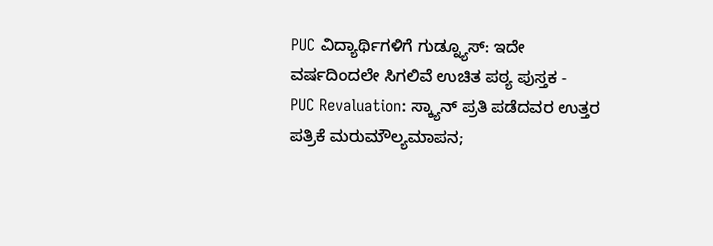PUC ವಿದ್ಯಾರ್ಥಿಗಳಿಗೆ ಗುಡ್ನ್ಯೂಸ್: ಇದೇ ವರ್ಷದಿಂದಲೇ ಸಿಗಲಿವೆ ಉಚಿತ ಪಠ್ಯ ಪುಸ್ತಕ -
PUC Revaluation: ಸ್ಕ್ಯಾನ್ ಪ್ರತಿ ಪಡೆದವರ ಉತ್ತರ ಪತ್ರಿಕೆ ಮರುಮೌಲ್ಯಮಾಪನ;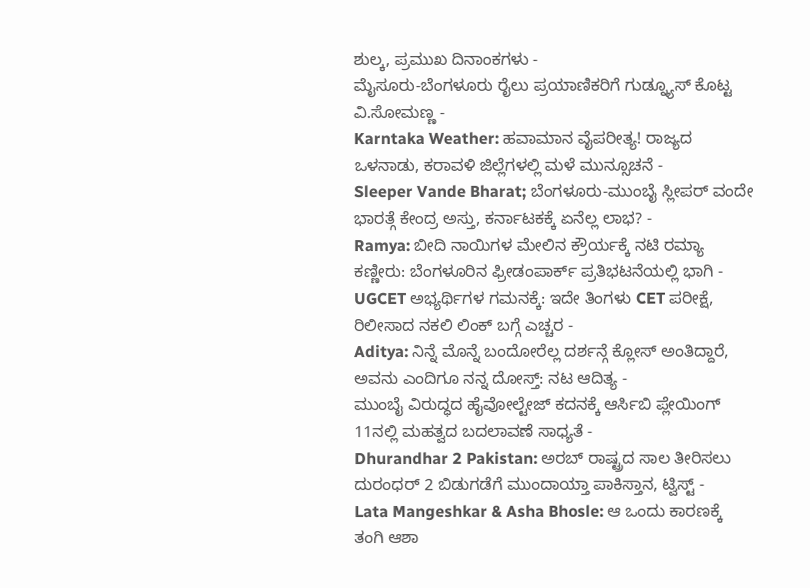ಶುಲ್ಕ, ಪ್ರಮುಖ ದಿನಾಂಕಗಳು -
ಮೈಸೂರು-ಬೆಂಗಳೂರು ರೈಲು ಪ್ರಯಾಣಿಕರಿಗೆ ಗುಡ್ನ್ಯೂಸ್ ಕೊಟ್ಟ ವಿ.ಸೋಮಣ್ಣ -
Karntaka Weather: ಹವಾಮಾನ ವೈಪರೀತ್ಯ! ರಾಜ್ಯದ ಒಳನಾಡು, ಕರಾವಳಿ ಜಿಲ್ಲೆಗಳಲ್ಲಿ ಮಳೆ ಮುನ್ಸೂಚನೆ -
Sleeper Vande Bharat; ಬೆಂಗಳೂರು-ಮುಂಬೈ ಸ್ಲೀಪರ್ ವಂದೇ ಭಾರತ್ಗೆ ಕೇಂದ್ರ ಅಸ್ತು, ಕರ್ನಾಟಕಕ್ಕೆ ಏನೆಲ್ಲ ಲಾಭ? -
Ramya: ಬೀದಿ ನಾಯಿಗಳ ಮೇಲಿನ ಕ್ರೌರ್ಯಕ್ಕೆ ನಟಿ ರಮ್ಯಾ ಕಣ್ಣೀರು: ಬೆಂಗಳೂರಿನ ಫ್ರೀಡಂಪಾರ್ಕ್ ಪ್ರತಿಭಟನೆಯಲ್ಲಿ ಭಾಗಿ -
UGCET ಅಭ್ಯರ್ಥಿಗಳ ಗಮನಕ್ಕೆ: ಇದೇ ತಿಂಗಳು CET ಪರೀಕ್ಷೆ, ರಿಲೀಸಾದ ನಕಲಿ ಲಿಂಕ್ ಬಗ್ಗೆ ಎಚ್ಚರ -
Aditya: ನಿನ್ನೆ ಮೊನ್ನೆ ಬಂದೋರೆಲ್ಲ ದರ್ಶನ್ಗೆ ಕ್ಲೋಸ್ ಅಂತಿದ್ದಾರೆ, ಅವನು ಎಂದಿಗೂ ನನ್ನ ದೋಸ್ತ್: ನಟ ಆದಿತ್ಯ -
ಮುಂಬೈ ವಿರುದ್ಧದ ಹೈವೋಲ್ಟೇಜ್ ಕದನಕ್ಕೆ ಆರ್ಸಿಬಿ ಪ್ಲೇಯಿಂಗ್ 11ನಲ್ಲಿ ಮಹತ್ವದ ಬದಲಾವಣೆ ಸಾಧ್ಯತೆ -
Dhurandhar 2 Pakistan: ಅರಬ್ ರಾಷ್ಟ್ರದ ಸಾಲ ತೀರಿಸಲು ದುರಂಧರ್ 2 ಬಿಡುಗಡೆಗೆ ಮುಂದಾಯ್ತಾ ಪಾಕಿಸ್ತಾನ, ಟ್ವಿಸ್ಟ್ -
Lata Mangeshkar & Asha Bhosle: ಆ ಒಂದು ಕಾರಣಕ್ಕೆ ತಂಗಿ ಆಶಾ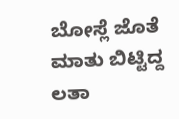ಬೋಸ್ಲೆ ಜೊತೆ ಮಾತು ಬಿಟ್ಟಿದ್ದ ಲತಾ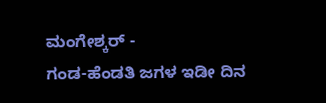ಮಂಗೇಶ್ಕರ್ -
ಗಂಡ-ಹೆಂಡತಿ ಜಗಳ ಇಡೀ ದಿನ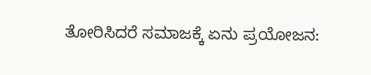ತೋರಿಸಿದರೆ ಸಮಾಜಕ್ಕೆ ಏನು ಪ್ರಯೋಜನ: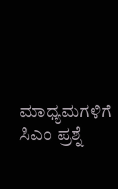ಮಾಧ್ಯಮಗಳಿಗೆ ಸಿಎಂ ಪ್ರಶ್ನೆ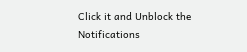Click it and Unblock the Notifications